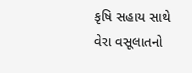કૃષિ સહાય સાથે વેરા વસૂલાતનો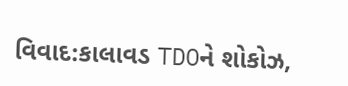વિવાદ:કાલાવડ TDOને શોકોઝ,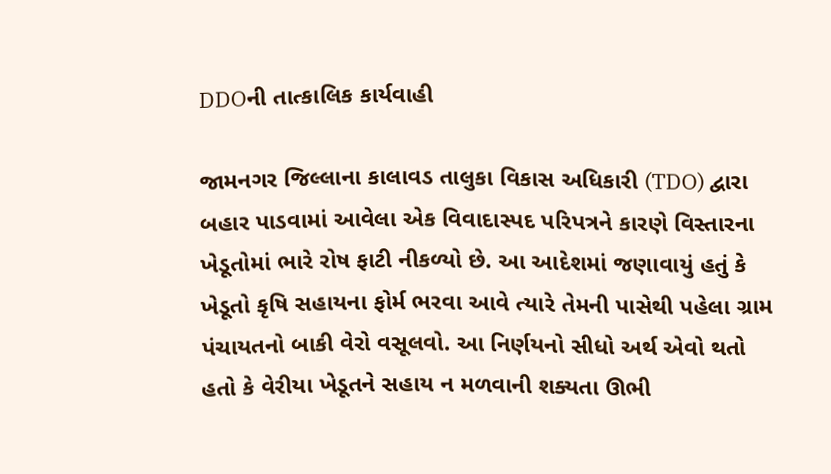DDOની તાત્કાલિક કાર્યવાહી

જામનગર જિલ્લાના કાલાવડ તાલુકા વિકાસ અધિકારી (TDO) દ્વારા બહાર પાડવામાં આવેલા એક વિવાદાસ્પદ પરિપત્રને કારણે વિસ્તારના ખેડૂતોમાં ભારે રોષ ફાટી નીકળ્યો છે. આ આદેશમાં જણાવાયું હતું કે ખેડૂતો કૃષિ સહાયના ફોર્મ ભરવા આવે ત્યારે તેમની પાસેથી પહેલા ગ્રામ પંચાયતનો બાકી વેરો વસૂલવો. આ નિર્ણયનો સીધો અર્થ એવો થતો હતો કે વેરીયા ખેડૂતને સહાય ન મળવાની શક્યતા ઊભી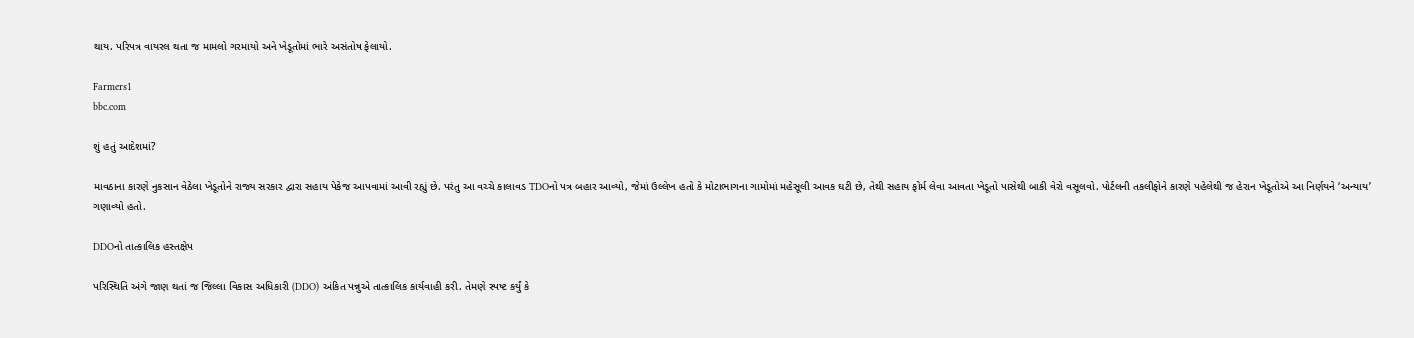થાય. પરિપત્ર વાયરલ થતા જ મામલો ગરમાયો અને ખેડૂતોમાં ભારે અસંતોષ ફેલાયો.

Farmers1
bbc.com

શું હતું આદેશમાં?

માવઠાના કારણે નુકસાન વેઠેલા ખેડૂતોને રાજ્ય સરકાર દ્વારા સહાય પેકેજ આપવામાં આવી રહ્યું છે. પરંતુ આ વચ્ચે કાલાવડ TDOનો પત્ર બહાર આવ્યો, જેમાં ઉલ્લેખ હતો કે મોટાભાગના ગામોમાં મહેસૂલી આવક ઘટી છે, તેથી સહાય ફોર્મ લેવા આવતા ખેડૂતો પાસેથી બાકી વેરો વસૂલવો. પોર્ટલની તકલીફોને કારણે પહેલેથી જ હેરાન ખેડૂતોએ આ નિર્ણયને ‘અન્યાય’ ગણાવ્યો હતો.

DDOનો તાત્કાલિક હસ્તક્ષેપ

પરિસ્થિતિ અંગે જાણ થતાં જ જિલ્લા વિકાસ અધિકારી (DDO) અંકિત પન્નુએ તાત્કાલિક કાર્યવાહી કરી. તેમણે સ્પષ્ટ કર્યું કે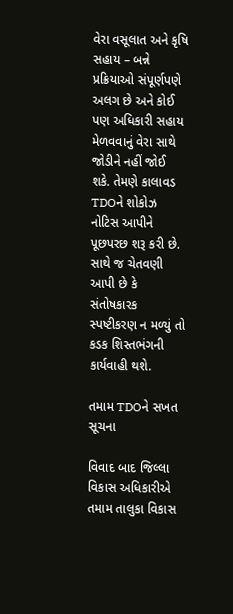વેરા વસૂલાત અને કૃષિ સહાય – બન્ને પ્રક્રિયાઓ સંપૂર્ણપણે અલગ છે અને કોઈ પણ અધિકારી સહાય મેળવવાનું વેરા સાથે જોડીને નહીં જોઈ શકે. તેમણે કાલાવડ TDOને શોકોઝ નોટિસ આપીને પૂછપરછ શરૂ કરી છે. સાથે જ ચેતવણી આપી છે કે સંતોષકારક સ્પષ્ટીકરણ ન મળ્યું તો કડક શિસ્તભંગની કાર્યવાહી થશે.

તમામ TDOને સખત સૂચના

વિવાદ બાદ જિલ્લા વિકાસ અધિકારીએ તમામ તાલુકા વિકાસ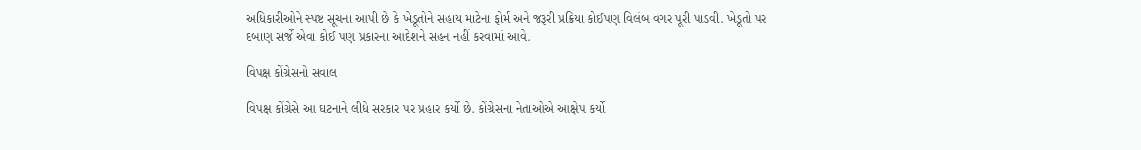અધિકારીઓને સ્પષ્ટ સૂચના આપી છે કે ખેડૂતોને સહાય માટેના ફોર્મ અને જરૂરી પ્રક્રિયા કોઈપણ વિલંબ વગર પૂરી પાડવી. ખેડૂતો પર દબાણ સર્જે એવા કોઈ પણ પ્રકારના આદેશને સહન નહીં કરવામાં આવે.

વિપક્ષ કોંગ્રેસનો સવાલ

વિપક્ષ કોંગ્રેસે આ ઘટનાને લીધે સરકાર પર પ્રહાર કર્યો છે. કોંગ્રેસના નેતાઓએ આક્ષેપ કર્યો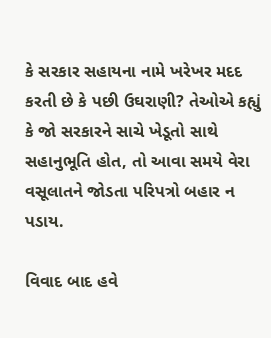કે સરકાર સહાયના નામે ખરેખર મદદ કરતી છે કે પછી ઉઘરાણી? તેઓએ કહ્યું કે જો સરકારને સાચે ખેડૂતો સાથે સહાનુભૂતિ હોત, તો આવા સમયે વેરા વસૂલાતને જોડતા પરિપત્રો બહાર ન પડાય.

વિવાદ બાદ હવે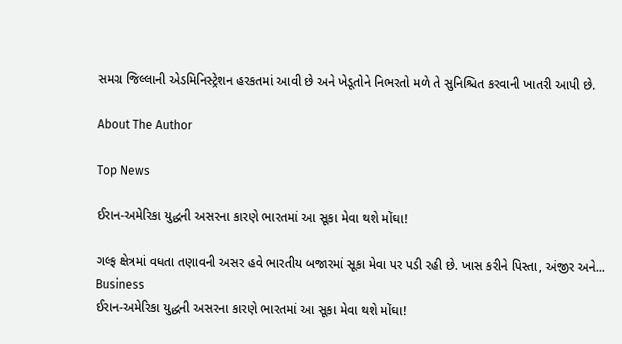સમગ્ર જિલ્લાની એડમિનિસ્ટ્રેશન હરકતમાં આવી છે અને ખેડૂતોને નિભરતો મળે તે સુનિશ્ચિત કરવાની ખાતરી આપી છે.

About The Author

Top News

ઈરાન-અમેરિકા યુદ્ધની અસરના કારણે ભારતમાં આ સૂકા મેવા થશે મોંઘા!

ગલ્ફ ક્ષેત્રમાં વધતા તણાવની અસર હવે ભારતીય બજારમાં સૂકા મેવા પર પડી રહી છે. ખાસ કરીને પિસ્તા, અંજીર અને...
Business
ઈરાન-અમેરિકા યુદ્ધની અસરના કારણે ભારતમાં આ સૂકા મેવા થશે મોંઘા!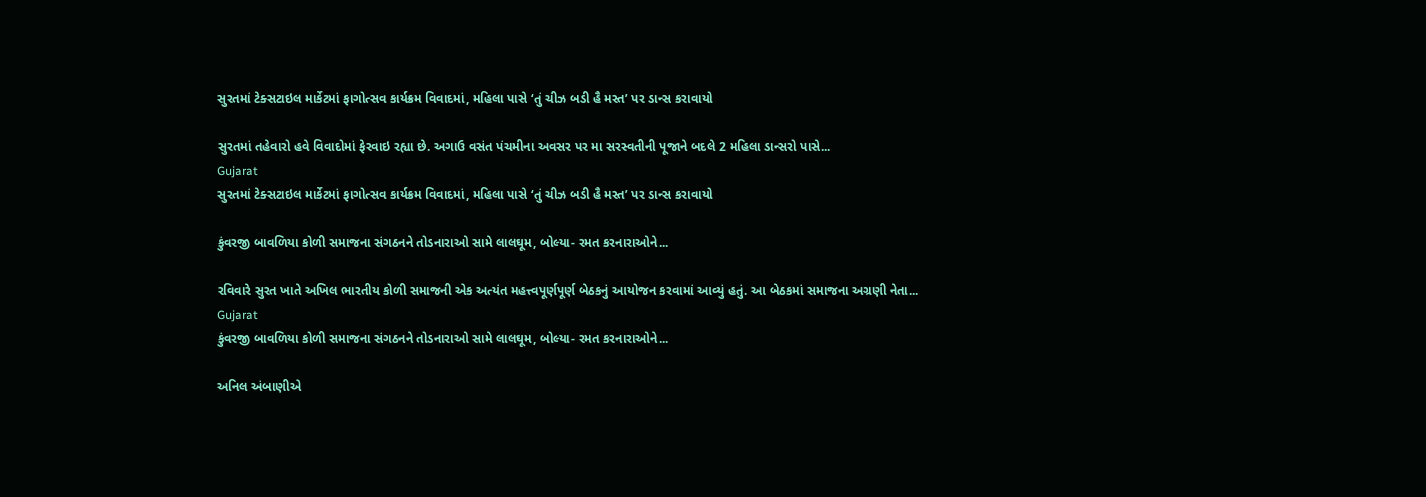સુરતમાં ટેક્સટાઇલ માર્કેટમાં ફાગોત્સવ કાર્યક્રમ વિવાદમાં, મહિલા પાસે ‘તું ચીઝ બડી હૈ મસ્ત’ પર ડાન્સ કરાવાયો

સુરતમાં તહેવારો હવે વિવાદોમાં ફેરવાઇ રહ્યા છે. અગાઉ વસંત પંચમીના અવસર પર મા સરસ્વતીની પૂજાને બદલે 2 મહિલા ડાન્સરો પાસે...
Gujarat
સુરતમાં ટેક્સટાઇલ માર્કેટમાં ફાગોત્સવ કાર્યક્રમ વિવાદમાં, મહિલા પાસે ‘તું ચીઝ બડી હૈ મસ્ત’ પર ડાન્સ કરાવાયો

કુંવરજી બાવળિયા કોળી સમાજના સંગઠનને તોડનારાઓ સામે લાલઘૂમ, બોલ્યા- રમત કરનારાઓને...

રવિવારે સુરત ખાતે અખિલ ભારતીય કોળી સમાજની એક અત્યંત મહત્ત્વપૂર્ણપૂર્ણ બેઠકનું આયોજન કરવામાં આવ્યું હતું. આ બેઠકમાં સમાજના અગ્રણી નેતા...
Gujarat
કુંવરજી બાવળિયા કોળી સમાજના સંગઠનને તોડનારાઓ સામે લાલઘૂમ, બોલ્યા- રમત કરનારાઓને...

અનિલ અંબાણીએ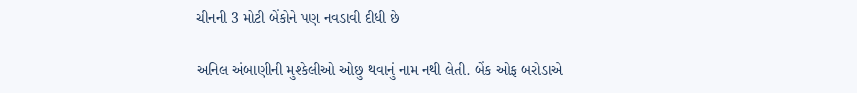ચીનની 3 મોટી બેંકોને પણ નવડાવી દીધી છે

અનિલ અંબાણીની મુશ્કેલીઓ ઓછુ થવાનું નામ નથી લેતી. બેંક ઓફ બરોડાએ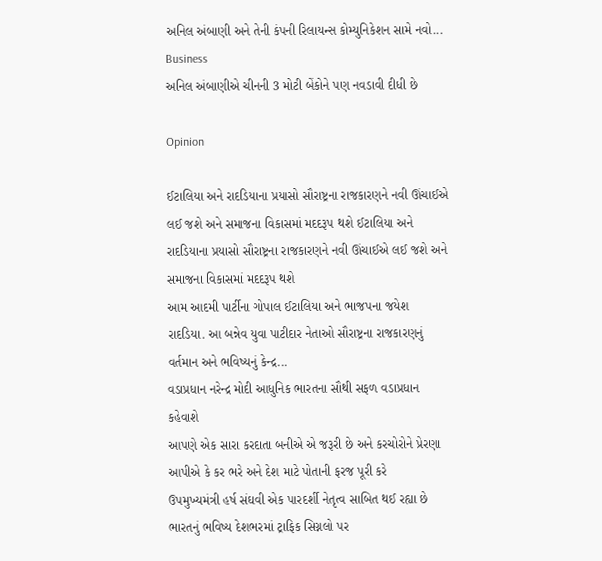અનિલ અંબાણી અને તેની કંપની રિલાયન્સ કોમ્યુનિકેશન સામે નવો...
Business
અનિલ અંબાણીએ ચીનની 3 મોટી બેંકોને પણ નવડાવી દીધી છે

Opinion

ઈટાલિયા અને રાદડિયાના પ્રયાસો સૌરાષ્ટ્રના રાજકારણને નવી ઊંચાઈએ લઈ જશે અને સમાજના વિકાસમાં મદદરૂપ થશે ઈટાલિયા અને રાદડિયાના પ્રયાસો સૌરાષ્ટ્રના રાજકારણને નવી ઊંચાઈએ લઈ જશે અને સમાજના વિકાસમાં મદદરૂપ થશે
આમ આદમી પાર્ટીના ગોપાલ ઈટાલિયા અને ભાજપના જયેશ રાદડિયા. આ બન્નેવ યુવા પાટીદાર નેતાઓ સૌરાષ્ટ્રના રાજકારણનું વર્તમાન અને ભવિષ્યનું કેન્દ્ર...
વડાપ્રધાન નરેન્દ્ર મોદી આધુનિક ભારતના સૌથી સફળ વડાપ્રધાન કહેવાશે
આપણે એક સારા કરદાતા બનીએ એ જરૂરી છે અને કરચોરોને પ્રેરણા આપીએ કે કર ભરે અને દેશ માટે પોતાની ફરજ પૂરી કરે
ઉપમુખ્યમંત્રી હર્ષ સંઘવી એક પારદર્શી નેતૃત્વ સાબિત થઈ રહ્યા છે
ભારતનું ભવિષ્ય દેશભરમાં ટ્રાફિક સિગ્નલો પર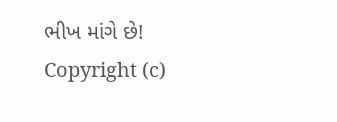ભીખ માંગે છે!
Copyright (c)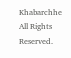Khabarchhe All Rights Reserved.